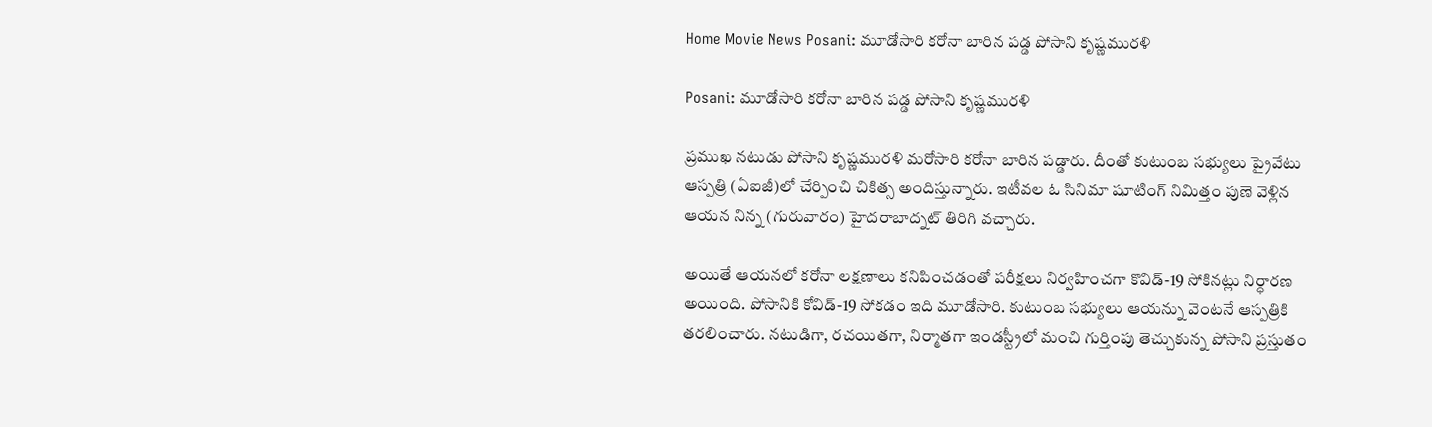Home Movie News Posani: మూడోసారి కరోనా బారిన పడ్డ పోసాని కృష్ణమురళి

Posani: మూడోసారి కరోనా బారిన పడ్డ పోసాని కృష్ణమురళి

ప్రముఖ నటుడు పోసాని కృష్ణమురళి మరోసారి కరోనా బారిన పడ్డారు. దీంతో కుటుంబ సభ్యులు ప్రైవేటు ఆస్పత్రి (ఏఐజీ)లో చేర్పించి చికిత్స అందిస్తున్నారు. ఇటీవల ఓ సినిమా షూటింగ్ నిమిత్తం పుణె వెళ్లిన ఆయన నిన్న (గురువారం) హైదరాబాద్నట్ తిరిగి వచ్చారు.

అయితే ఆయనలో కరోనా లక్షణాలు కనిపించడంతో పరీక్షలు నిర్వహించగా కొవిడ్-19 సోకినట్లు నిర్ధారణ అయింది. పోసానికి కోవిడ్-19 సోకడం ఇది మూడోసారి. కుటుంబ సభ్యులు ఆయన్ను వెంటనే ఆస్పత్రికి తరలించారు. నటుడిగా, రచయితగా, నిర్మాతగా ఇండస్ట్రీలో మంచి గుర్తింపు తెచ్చుకున్న పోసాని ప్రస్తుతం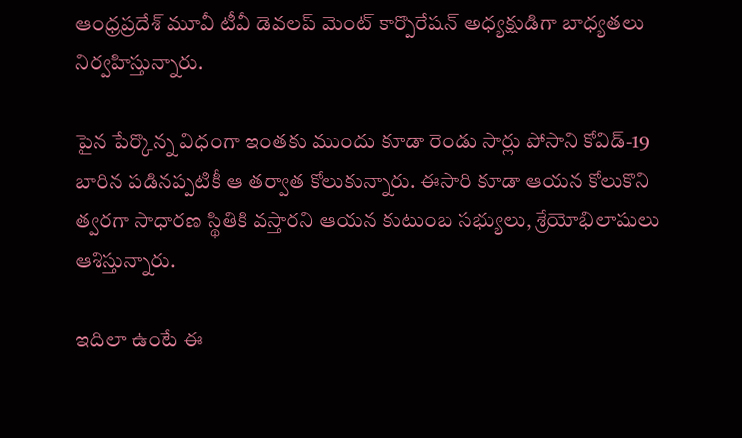ఆంధ్రప్రదేశ్ మూవీ టీవీ డెవలప్ మెంట్ కార్పొరేషన్ అధ్యక్షుడిగా బాధ్యతలు నిర్వహిస్తున్నారు.

పైన పేర్కొన్న విధంగా ఇంతకు ముందు కూడా రెండు సార్లు పోసాని కోవిడ్-19 బారిన పడినప్పటికీ ఆ తర్వాత కోలుకున్నారు. ఈసారి కూడా ఆయన కోలుకొని త్వరగా సాధారణ స్థితికి వస్తారని ఆయన కుటుంబ సభ్యులు, శ్రేయోభిలాషులు ఆశిస్తున్నారు.

ఇదిలా ఉంటే ఈ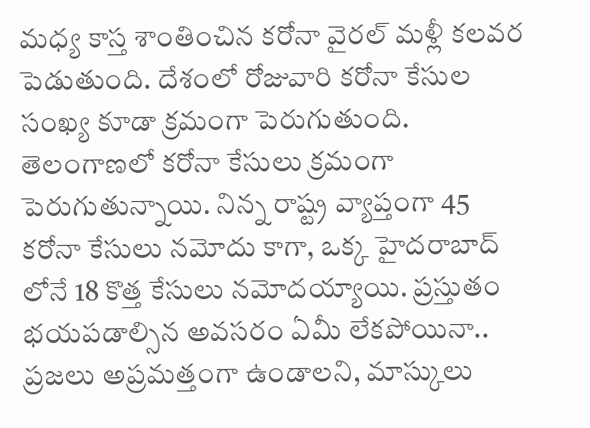మధ్య కాస్త శాంతించిన కరోనా వైరల్ మళ్లీ కలవర పెడుతుంది. దేశంలో రోజువారి కరోనా కేసుల సంఖ్య కూడా క్రమంగా పెరుగుతుంది. తెలంగాణలో కరోనా కేసులు క్రమంగా పెరుగుతున్నాయి. నిన్న రాష్ట్ర వ్యాప్తంగా 45 కరోనా కేసులు నమోదు కాగా, ఒక్క హైదరాబాద్ లోనే 18 కొత్త కేసులు నమోదయ్యాయి. ప్రస్తుతం భయపడాల్సిన అవసరం ఏమీ లేకపోయినా.. ప్రజలు అప్రమత్తంగా ఉండాలని, మాస్కులు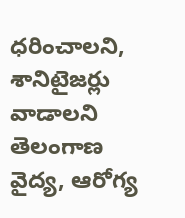ధరించాలని, శానిటైజర్లు వాడాలని తెలంగాణ వైద్య, ఆరోగ్య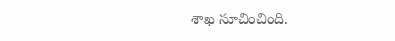శాఖ సూచించింది.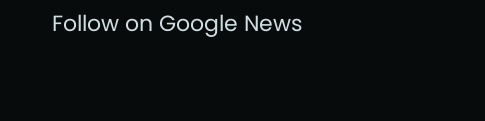Follow on Google News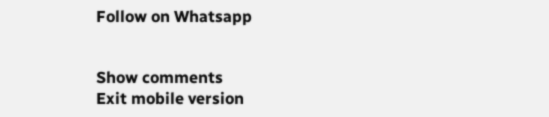Follow on Whatsapp


Show comments
Exit mobile version